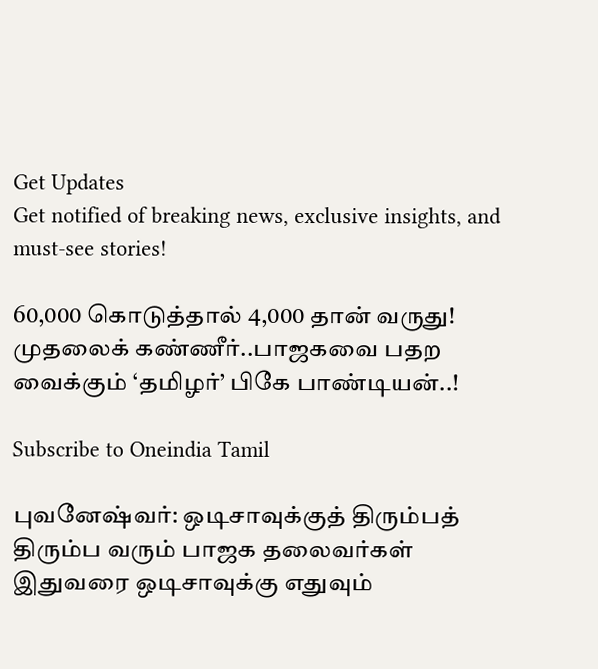Get Updates
Get notified of breaking news, exclusive insights, and must-see stories!

60,000 கொடுத்தால் 4,000 தான் வருது! முதலைக் கண்ணீர்..பாஜகவை பதற வைக்கும் ‘தமிழர்’ பிகே பாண்டியன்..!

Subscribe to Oneindia Tamil

புவனேஷ்வர்: ஒடிசாவுக்குத் திரும்பத் திரும்ப வரும் பாஜக தலைவர்கள் இதுவரை ஒடிசாவுக்கு எதுவும்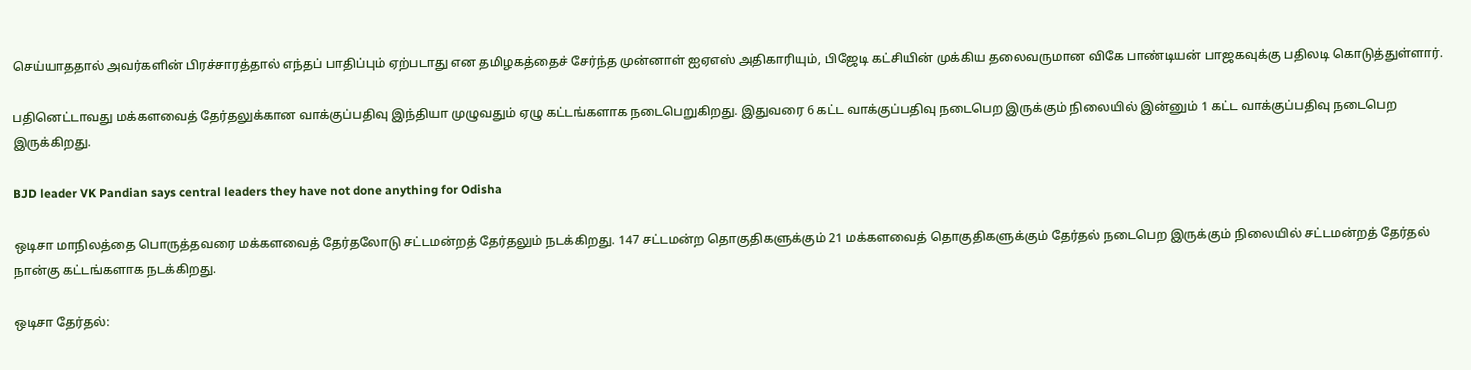செய்யாததால் அவர்களின் பிரச்சாரத்தால் எந்தப் பாதிப்பும் ஏற்படாது என தமிழகத்தைச் சேர்ந்த முன்னாள் ஐஏஎஸ் அதிகாரியும், பிஜேடி கட்சியின் முக்கிய தலைவருமான விகே பாண்டியன் பாஜகவுக்கு பதிலடி கொடுத்துள்ளார்.

பதினெட்டாவது மக்களவைத் தேர்தலுக்கான வாக்குப்பதிவு இந்தியா முழுவதும் ஏழு கட்டங்களாக நடைபெறுகிறது. இதுவரை 6 கட்ட வாக்குப்பதிவு நடைபெற இருக்கும் நிலையில் இன்னும் 1 கட்ட வாக்குப்பதிவு நடைபெற இருக்கிறது.

BJD leader VK Pandian says central leaders they have not done anything for Odisha

ஒடிசா மாநிலத்தை பொருத்தவரை மக்களவைத் தேர்தலோடு சட்டமன்றத் தேர்தலும் நடக்கிறது. 147 சட்டமன்ற தொகுதிகளுக்கும் 21 மக்களவைத் தொகுதிகளுக்கும் தேர்தல் நடைபெற இருக்கும் நிலையில் சட்டமன்றத் தேர்தல் நான்கு கட்டங்களாக நடக்கிறது.

ஒடிசா தேர்தல்: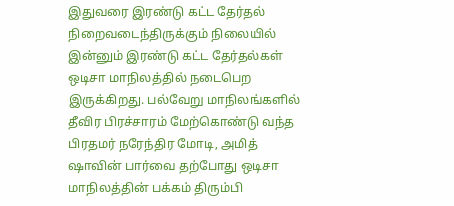இதுவரை இரண்டு கட்ட தேர்தல் நிறைவடைந்திருக்கும் நிலையில் இன்னும் இரண்டு கட்ட தேர்தல்கள் ஒடிசா மாநிலத்தில் நடைபெற இருக்கிறது. பல்வேறு மாநிலங்களில் தீவிர பிரச்சாரம் மேற்கொண்டு வந்த பிரதமர் நரேந்திர மோடி, அமித் ஷாவின் பார்வை தற்போது ஒடிசா மாநிலத்தின் பக்கம் திரும்பி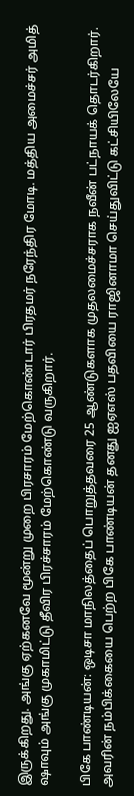இருக்கிறது. அங்கு ஏற்கனவே மூன்று முறை பிரசாரம் மேற்கொண்டார் பிரதமர் நரேந்திர மோடி. மத்திய அமைச்சர் அமித் ஷாவும் அங்கு முகாமிட்டு தீவிர பிரச்சாரம் மேற்கொண்டு வருகிறார்.

பிகே பாண்டியன்: ஒடிசா மாநிலத்தைப் பொறுத்தவரை 25 ஆண்டுகளாக முதலமைச்சராக நவீன் பட்நாயக் தொடர்கிறார். அவரின் நம்பிக்கையை பெற்ற பிகே பாண்டியன் தனது ஐஏஎஸ் பதவியை ராஜினாமா செய்துவிட்டு கட்சியிலேயே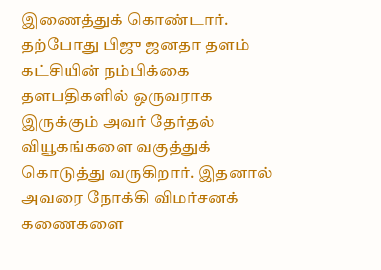இணைத்துக் கொண்டார். தற்போது பிஜு ஜனதா தளம் கட்சியின் நம்பிக்கை தளபதிகளில் ஒருவராக இருக்கும் அவர் தேர்தல் வியூகங்களை வகுத்துக் கொடுத்து வருகிறார். இதனால் அவரை நோக்கி விமர்சனக் கணைகளை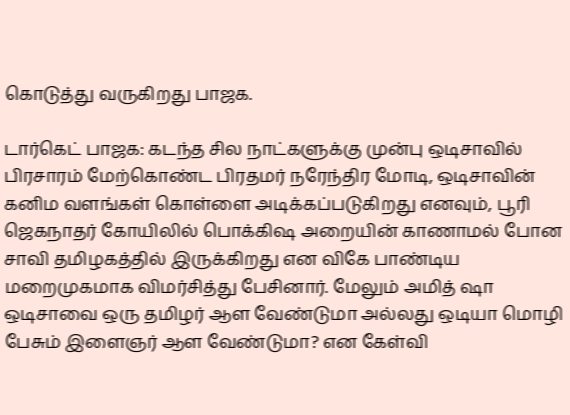கொடுத்து வருகிறது பாஜக.

டார்கெட் பாஜக: கடந்த சில நாட்களுக்கு முன்பு ஒடிசாவில் பிரசாரம் மேற்கொண்ட பிரதமர் நரேந்திர மோடி, ஒடிசாவின் கனிம வளங்கள் கொள்ளை அடிக்கப்படுகிறது எனவும், பூரி ஜெகநாதர் கோயிலில் பொக்கிஷ அறையின் காணாமல் போன சாவி தமிழகத்தில் இருக்கிறது என விகே பாண்டிய மறைமுகமாக விமர்சித்து பேசினார். மேலும் அமித் ஷா ஒடிசாவை ஒரு தமிழர் ஆள வேண்டுமா அல்லது ஒடியா மொழி பேசும் இளைஞர் ஆள வேண்டுமா? என கேள்வி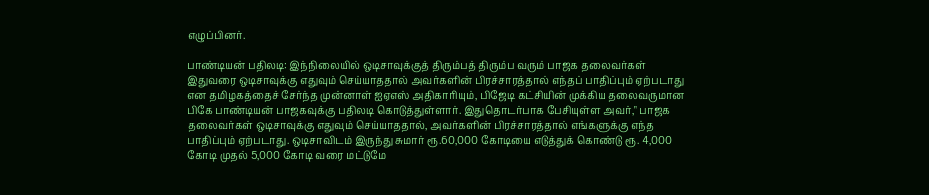எழுப்பினர்.

பாண்டியன் பதிலடி: இந்நிலையில் ஒடிசாவுக்குத் திரும்பத் திரும்ப வரும் பாஜக தலைவர்கள் இதுவரை ஒடிசாவுக்கு எதுவும் செய்யாததால் அவர்களின் பிரச்சாரத்தால் எந்தப் பாதிப்பும் ஏற்படாது என தமிழகத்தைச் சேர்ந்த முன்னாள் ஐஏஎஸ் அதிகாரியும், பிஜேடி கட்சியின் முக்கிய தலைவருமான பிகே பாண்டியன் பாஜகவுக்கு பதிலடி கொடுத்துள்ளார். இதுதொடர்பாக பேசியுள்ள அவர்," பாஜக தலைவர்கள் ஒடிசாவுக்கு எதுவும் செய்யாததால், அவர்களின் பிரச்சாரத்தால் எங்களுக்கு எந்த பாதிப்பும் ஏற்படாது. ஒடிசாவிடம் இருந்து சுமார் ரூ.60,000 கோடியை எடுத்துக் கொண்டு ரூ. 4,000 கோடி முதல் 5,000 கோடி வரை மட்டுமே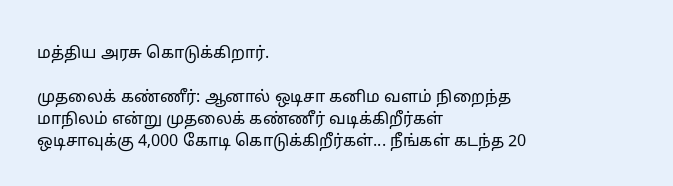மத்திய அரசு கொடுக்கிறார்.

முதலைக் கண்ணீர்: ஆனால் ஒடிசா கனிம வளம் நிறைந்த மாநிலம் என்று முதலைக் கண்ணீர் வடிக்கிறீர்கள் ஒடிசாவுக்கு 4,000 கோடி கொடுக்கிறீர்கள்... நீங்கள் கடந்த 20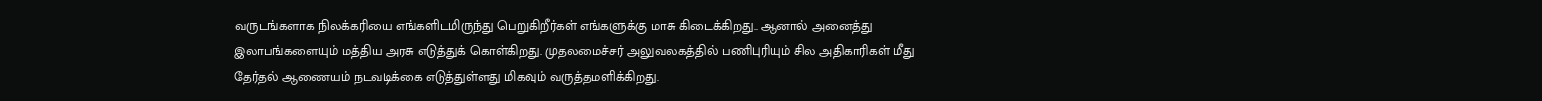வருடங்களாக நிலக்கரியை எங்களிடமிருந்து பெறுகிறீர்கள் எங்களுக்கு மாசு கிடைக்கிறது.. ஆனால் அனைத்து இலாபங்களையும் மத்திய அரசு எடுத்துக் கொள்கிறது. முதலமைச்சர் அலுவலகத்தில் பணிபுரியும் சில அதிகாரிகள் மீது தேர்தல் ஆணையம் நடவடிக்கை எடுத்துள்ளது மிகவும் வருத்தமளிக்கிறது.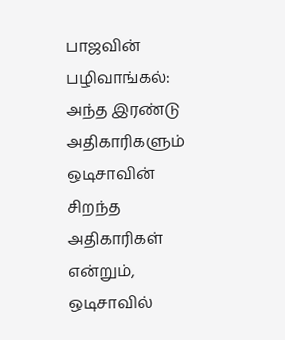பாஜவின் பழிவாங்கல்: அந்த இரண்டு அதிகாரிகளும் ஒடிசாவின் சிறந்த அதிகாரிகள் என்றும், ஒடிசாவில்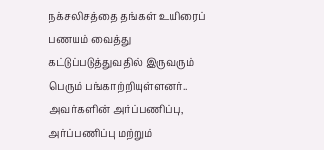நக்சலிசத்தை தங்கள் உயிரைப் பணயம் வைத்து கட்டுப்படுத்துவதில் இருவரும் பெரும் பங்காற்றியுள்ளனர்.. அவர்களின் அர்ப்பணிப்பு, அர்ப்பணிப்பு மற்றும்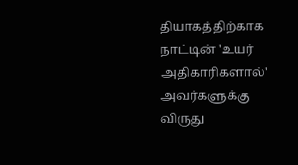தியாகத்திற்காக நாட்டின் 'உயர் அதிகாரிகளால்' அவர்களுக்கு விருது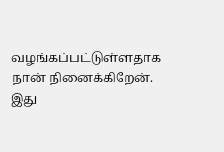வழங்கப்பட்டுள்ளதாக நான் நினைக்கிறேன். இது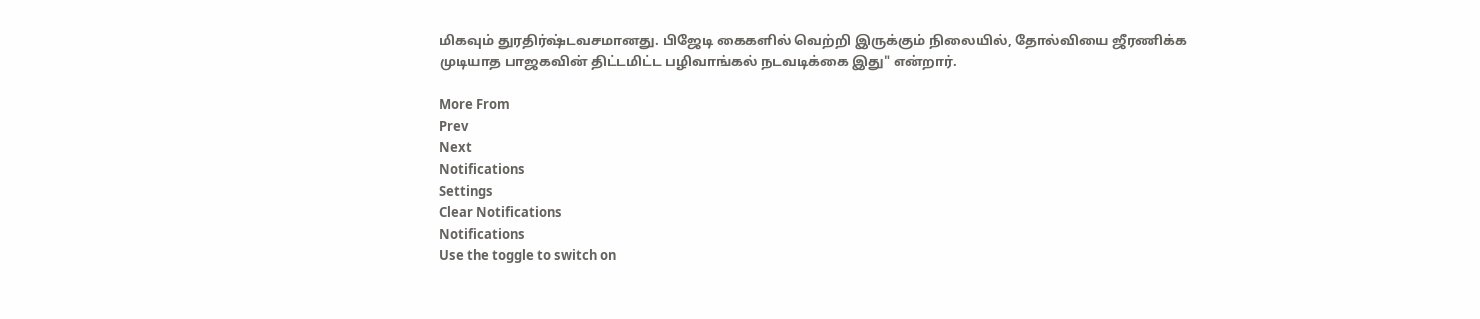மிகவும் துரதிர்ஷ்டவசமானது. பிஜேடி கைகளில் வெற்றி இருக்கும் நிலையில், தோல்வியை ஜீரணிக்க முடியாத பாஜகவின் திட்டமிட்ட பழிவாங்கல் நடவடிக்கை இது" என்றார்.

More From
Prev
Next
Notifications
Settings
Clear Notifications
Notifications
Use the toggle to switch on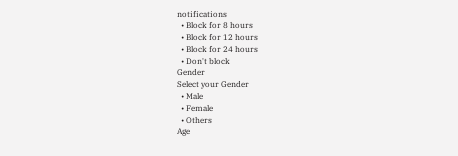notifications
  • Block for 8 hours
  • Block for 12 hours
  • Block for 24 hours
  • Don't block
Gender
Select your Gender
  • Male
  • Female
  • Others
Age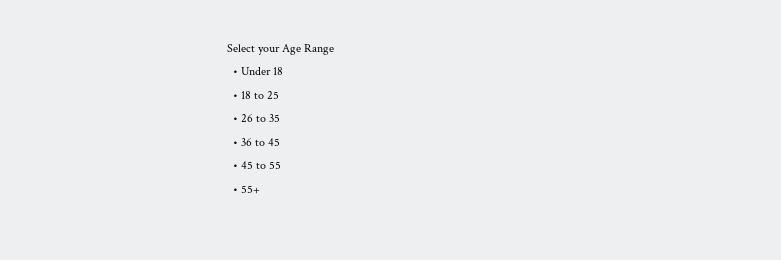Select your Age Range
  • Under 18
  • 18 to 25
  • 26 to 35
  • 36 to 45
  • 45 to 55
  • 55+